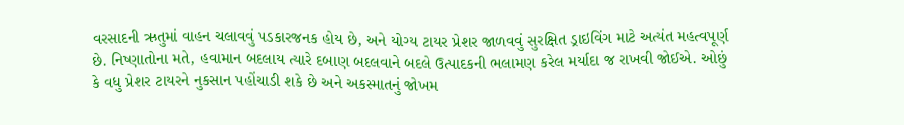વરસાદની ઋતુમાં વાહન ચલાવવું પડકારજનક હોય છે, અને યોગ્ય ટાયર પ્રેશર જાળવવું સુરક્ષિત ડ્રાઇવિંગ માટે અત્યંત મહત્વપૂર્ણ છે. નિષ્ણાતોના મતે, હવામાન બદલાય ત્યારે દબાણ બદલવાને બદલે ઉત્પાદકની ભલામણ કરેલ મર્યાદા જ રાખવી જોઈએ. ઓછું કે વધુ પ્રેશર ટાયરને નુકસાન પહોંચાડી શકે છે અને અકસ્માતનું જોખમ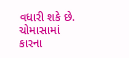વધારી શકે છે.
ચોમાસામાં કારના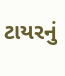ટાયરનું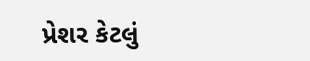પ્રેશર કેટલું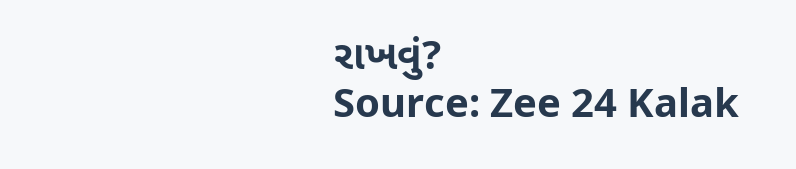રાખવું?
Source: Zee 24 Kalak